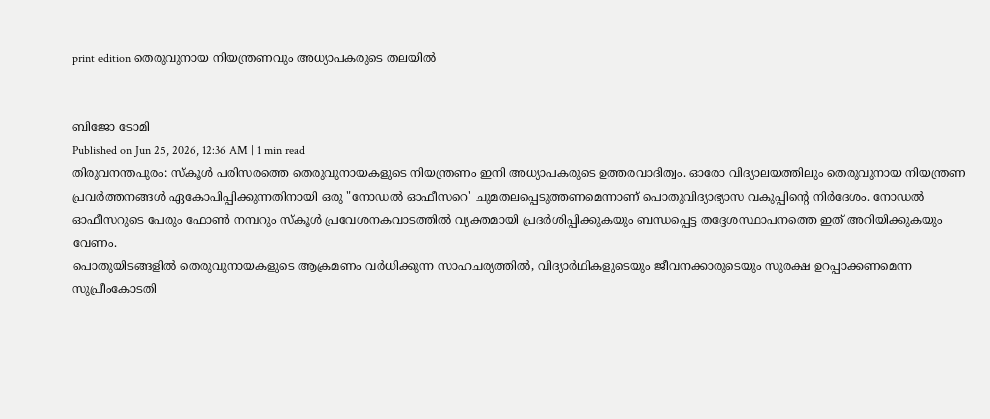print edition തെരുവുനായ നിയന്ത്രണവും അധ്യാപകരുടെ തലയിൽ


ബിജോ ടോമി
Published on Jun 25, 2026, 12:36 AM | 1 min read
തിരുവനന്തപുരം: സ്കൂൾ പരിസരത്തെ തെരുവുനായകളുടെ നിയന്ത്രണം ഇനി അധ്യാപകരുടെ ഉത്തരവാദിത്വം. ഓരോ വിദ്യാലയത്തിലും തെരുവുനായ നിയന്ത്രണ പ്രവർത്തനങ്ങൾ ഏകോപിപ്പിക്കുന്നതിനായി ഒരു "നോഡൽ ഓഫീസറെ' ചുമതലപ്പെടുത്തണമെന്നാണ് പൊതുവിദ്യാഭ്യാസ വകുപ്പിന്റെ നിർദേശം. നോഡൽ ഓഫീസറുടെ പേരും ഫോൺ നമ്പറും സ്കൂൾ പ്രവേശനകവാടത്തിൽ വ്യക്തമായി പ്രദർശിപ്പിക്കുകയും ബന്ധപ്പെട്ട തദ്ദേശസ്ഥാപനത്തെ ഇത് അറിയിക്കുകയും വേണം.
പൊതുയിടങ്ങളിൽ തെരുവുനായകളുടെ ആക്രമണം വർധിക്കുന്ന സാഹചര്യത്തിൽ, വിദ്യാർഥികളുടെയും ജീവനക്കാരുടെയും സുരക്ഷ ഉറപ്പാക്കണമെന്ന സുപ്രീംകോടതി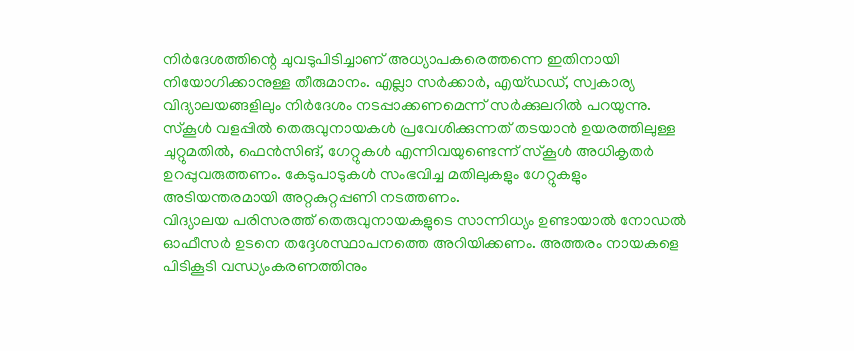നിർദേശത്തിന്റെ ചുവടുപിടിച്ചാണ് അധ്യാപകരെത്തന്നെ ഇതിനായി നിയോഗിക്കാനുള്ള തീരുമാനം. എല്ലാ സർക്കാർ, എയ്ഡഡ്, സ്വകാര്യ വിദ്യാലയങ്ങളിലും നിർദേശം നടപ്പാക്കണമെന്ന് സർക്കുലറിൽ പറയുന്നു. സ്കൂൾ വളപ്പിൽ തെരുവുനായകൾ പ്രവേശിക്കുന്നത് തടയാൻ ഉയരത്തിലുള്ള ചുറ്റുമതിൽ, ഫെൻസിങ്, ഗേറ്റുകൾ എന്നിവയുണ്ടെന്ന് സ്കൂൾ അധികൃതർ ഉറപ്പുവരുത്തണം. കേടുപാടുകൾ സംഭവിച്ച മതിലുകളും ഗേറ്റുകളും അടിയന്തരമായി അറ്റകുറ്റപ്പണി നടത്തണം.
വിദ്യാലയ പരിസരത്ത് തെരുവുനായകളുടെ സാന്നിധ്യം ഉണ്ടായാൽ നോഡൽ ഓഫീസർ ഉടനെ തദ്ദേശസ്ഥാപനത്തെ അറിയിക്കണം. അത്തരം നായകളെ പിടികൂടി വന്ധ്യംകരണത്തിനും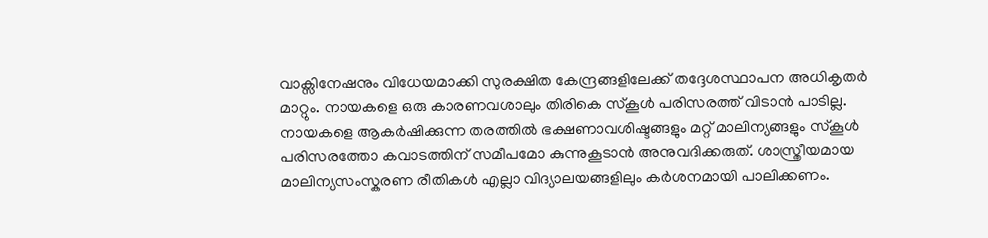വാക്സിനേഷനും വിധേയമാക്കി സുരക്ഷിത കേന്ദ്രങ്ങളിലേക്ക് തദ്ദേശസ്ഥാപന അധികൃതർ മാറ്റും. നായകളെ ഒരു കാരണവശാലും തിരികെ സ്കൂൾ പരിസരത്ത് വിടാൻ പാടില്ല. നായകളെ ആകർഷിക്കുന്ന തരത്തിൽ ഭക്ഷണാവശിഷ്ടങ്ങളും മറ്റ് മാലിന്യങ്ങളും സ്കൂൾ പരിസരത്തോ കവാടത്തിന് സമീപമോ കുന്നുകൂടാൻ അനുവദിക്കരുത്. ശാസ്ത്രീയമായ മാലിന്യസംസ്കരണ രീതികൾ എല്ലാ വിദ്യാലയങ്ങളിലും കർശനമായി പാലിക്കണം.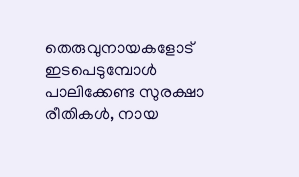തെരുവുനായകളോട് ഇടപെടുമ്പോൾ പാലിക്കേണ്ട സുരക്ഷാ രീതികൾ, നായ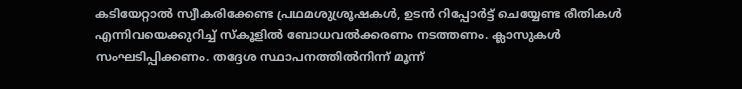കടിയേറ്റാൽ സ്വീകരിക്കേണ്ട പ്രഥമശുശ്രൂഷകൾ, ഉടൻ റിപ്പോർട്ട് ചെയ്യേണ്ട രീതികൾ എന്നിവയെക്കുറിച്ച് സ്കൂളിൽ ബോധവൽക്കരണം നടത്തണം. ക്ലാസുകൾ സംഘടിപ്പിക്കണം. തദ്ദേശ സ്ഥാപനത്തിൽനിന്ന് മൂന്ന്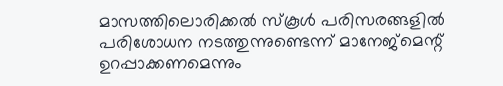മാസത്തിലൊരിക്കൽ സ്കൂൾ പരിസരങ്ങളിൽ പരിശോധന നടത്തുന്നുണ്ടെന്ന് മാനേജ്മെന്റ് ഉറപ്പാക്കണമെന്നും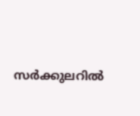സർക്കുലറിൽ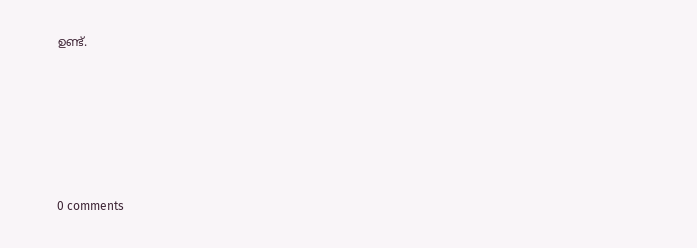ഉണ്ട്.









0 comments